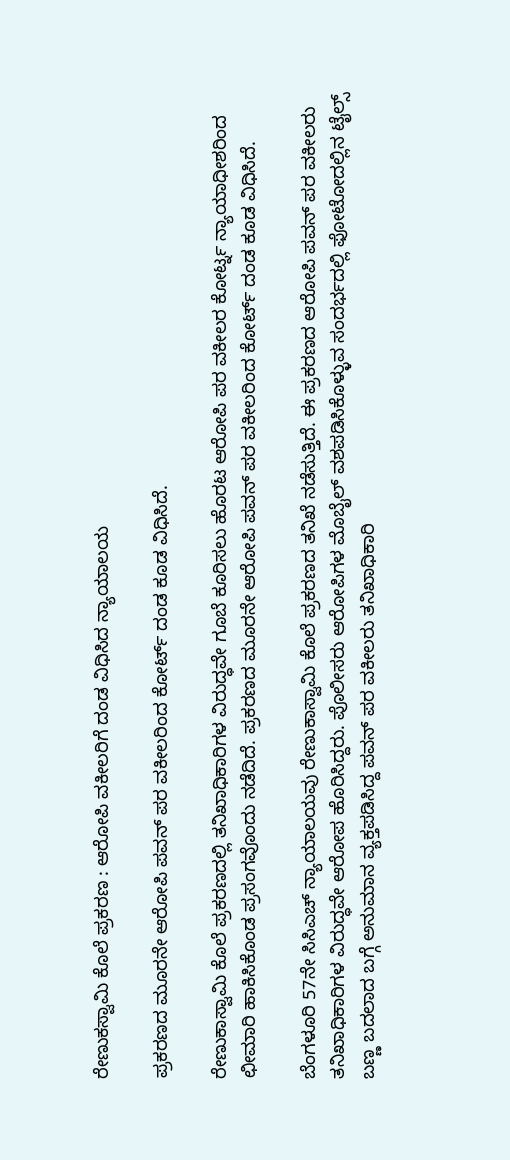ರೇಣುಕಸ್ವಾಮಿ ಕೊಲೆ ಪ್ರಕರಣ : ಆರೋಪಿ ವಕೀಲರಿಗೆ ದಂಡ ವಿಧಿಸಿದ ನ್ಯಾಯಾಲಯ

ಪ್ರಕರಣದ ಮೂರನೇ ಆರೋಪಿ ಪವನ್ ಪರ ವಕೀಲರಿಂದ ಕೋರ್ಟ್ ದಂಡ ಕೂಡ ವಿಧಿಸಿದೆ.

ರೇಣುಕಾಸ್ವಾಮಿ ಕೊಲೆ ಪ್ರಕರಣದಲ್ಲಿ ತನಿಖಾಧಿಕಾರಿಗಳ ವಿರುದ್ಧವೇ ಗೂಬೆ ಕೂರಿಸಲು ಹೊರಟ ಆರೋಪಿ ಪರ ವಕೀಲರ ಕೋರ್ಟ್ನ ನ್ಯಾಯಾಧೀಶರಿಂದ ಛೀಮಾರಿ ಹಾಕಿಸಿಕೊಂಡ ಪ್ರಸಂಗವೊಂದು ನಡೆದಿದೆ. ಪ್ರಕರಣದ ಮೂರನೇ ಆರೋಪಿ ಪವನ್ ಪರ ವಕೀಲರಿಂದ ಕೋರ್ಟ್ ದಂಡ ಕೂಡ ವಿಧಿಸಿದೆ.

ಬೆಂಗಳೂರಿ 57ನೇ ಸಿಸಿಎಚ್ ನ್ಯಾಯಾಲಯವು ರೇಣುಕಾಸ್ವಾಮಿ ಕೊಲೆ ಪ್ರಕರಣದ ತನಿಖೆ ನಡೆಸುತ್ತಿದೆ. ಈ ಪ್ರಕರಣದ ಆರೋಪಿ ಪವನ್ ಪರ ವಕೀಲರು ತನಿಖಾಧಿಕಾರಿಗಳ ವಿರುದ್ಧವೇ ಆರೋಪ ಹೊರಿಸಿದ್ದರು. ಪೊಲೀಸರು ಆರೋಪಿಗಳ ಮೊಬೈಲ್ ವಶಪಡಿಸಿಕೊಳ್ಳುವ ಸಂದರ್ಭದಲ್ಲಿ ಫೋಟೋದಲ್ಲಿನ ಟೈಲ್ಸ್ ಬಣ್ಣ ಬದಲಾದ ಬಗ್ಗೆ ಅನುಮಾನ ವ್ಯಕ್ತಪಡಿಸಿದ್ದ ಪವನ್ ಪರ ವಕೀಲರು ತನಿಖಾಧಿಕಾರಿ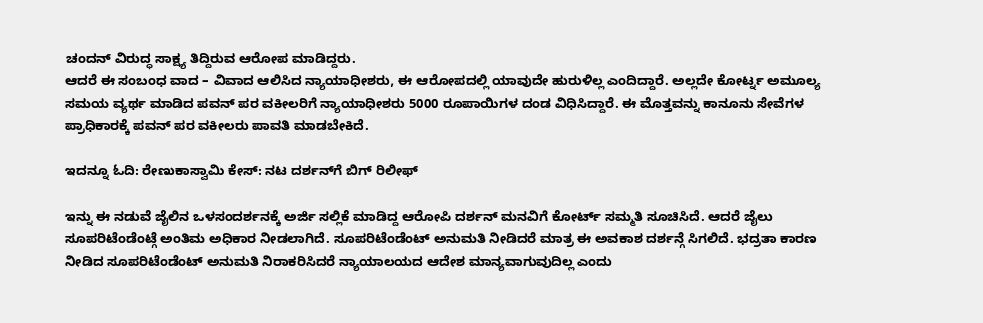ಚಂದನ್ ವಿರುದ್ಧ ಸಾಕ್ಷ್ಯ ತಿದ್ದಿರುವ ಆರೋಪ ಮಾಡಿದ್ದರು.
ಆದರೆ ಈ ಸಂಬಂಧ ವಾದ – ವಿವಾದ ಆಲಿಸಿದ ನ್ಯಾಯಾಧೀಶರು, ಈ ಆರೋಪದಲ್ಲಿ ಯಾವುದೇ ಹುರುಳಿಲ್ಲ ಎಂದಿದ್ದಾರೆ. ಅಲ್ಲದೇ ಕೋರ್ಟ್ನ ಅಮೂಲ್ಯ ಸಮಯ ವ್ಯರ್ಥ ಮಾಡಿದ ಪವನ್ ಪರ ವಕೀಲರಿಗೆ ನ್ಯಾಯಾಧೀಶರು 5000 ರೂಪಾಯಿಗಳ ದಂಡ ವಿಧಿಸಿದ್ದಾರೆ. ಈ ಮೊತ್ತವನ್ನು ಕಾನೂನು ಸೇವೆಗಳ ಪ್ರಾಧಿಕಾರಕ್ಕೆ ಪವನ್ ಪರ ವಕೀಲರು ಪಾವತಿ ಮಾಡಬೇಕಿದೆ.

ಇದನ್ನೂ ಓದಿ: ರೇಣುಕಾಸ್ವಾಮಿ ಕೇಸ್: ನಟ ದರ್ಶನ್‌ಗೆ ಬಿಗ್ ರಿಲೀಫ್‌

ಇನ್ನು ಈ ನಡುವೆ ಜೈಲಿನ ಒಳಸಂದರ್ಶನಕ್ಕೆ ಅರ್ಜಿ ಸಲ್ಲಿಕೆ ಮಾಡಿದ್ದ ಆರೋಪಿ ದರ್ಶನ್ ಮನವಿಗೆ ಕೋರ್ಟ್ ಸಮ್ಮತಿ ಸೂಚಿಸಿದೆ. ಆದರೆ ಜೈಲು ಸೂಪರಿಟೆಂಡೆಂಟ್ಗೆ ಅಂತಿಮ ಅಧಿಕಾರ ನೀಡಲಾಗಿದೆ. ಸೂಪರಿಟೆಂಡೆಂಟ್ ಅನುಮತಿ ನೀಡಿದರೆ ಮಾತ್ರ ಈ ಅವಕಾಶ ದರ್ಶನ್ಗೆ ಸಿಗಲಿದೆ. ಭದ್ರತಾ ಕಾರಣ ನೀಡಿದ ಸೂಪರಿಟೆಂಡೆಂಟ್ ಅನುಮತಿ ನಿರಾಕರಿಸಿದರೆ ನ್ಯಾಯಾಲಯದ ಆದೇಶ ಮಾನ್ಯವಾಗುವುದಿಲ್ಲ ಎಂದು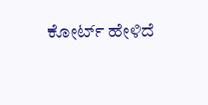ಕೋರ್ಟ್ ಹೇಳಿದೆ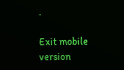.

Exit mobile version